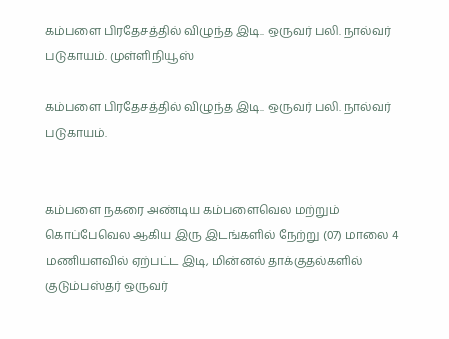கம்பளை பிரதேசத்தில் விழுந்த இடி.. ஒருவர் பலி. நால்வர் படுகாயம். முள்ளிநியூஸ்

கம்பளை பிரதேசத்தில் விழுந்த இடி.. ஒருவர் பலி. நால்வர் படுகாயம்.


கம்பளை நகரை அண்டிய கம்பளைவெல மற்றும் கொப்பேவெல ஆகிய இரு இடங்களில் நேற்று (07) மாலை 4 மணியளவில் ஏற்பட்ட இடி, மின்னல் தாக்குதல்களில் குடும்பஸ்தர் ஒருவர்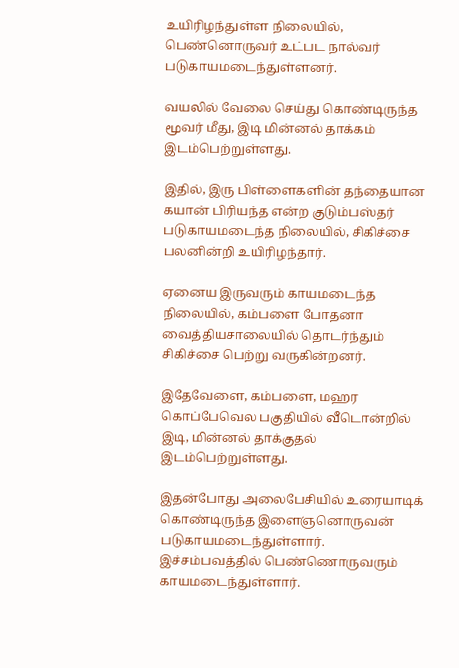உயிரிழந்துள்ள நிலையில், பெண்னொருவர் உட்பட நால்வர் படுகாயமடைந்துள்ளனர்.

வயலில் வேலை செய்து கொண்டிருந்த மூவர் மீது, இடி மின்னல் தாக்கம் இடம்பெற்றுள்ளது.

இதில், இரு பிள்ளைகளின் தந்தையான கயான் பிரியந்த என்ற குடும்பஸ்தர் படுகாயமடைந்த நிலையில், சிகிச்சை பலனின்றி உயிரிழந்தார்.

ஏனைய இருவரும் காயமடைந்த நிலையில், கம்பளை போதனா வைத்தியசாலையில் தொடர்ந்தும் சிகிச்சை பெற்று வருகின்றனர்.

இதேவேளை, கம்பளை, மஹர கொப்பேவெல பகுதியில் வீடொன்றில் இடி, மின்னல் தாக்குதல் இடம்பெற்றுள்ளது.

இதன்போது அலைபேசியில் உரையாடிக் கொண்டிருந்த இளைஞனொருவன் படுகாயமடைந்துள்ளார். இச்சம்பவத்தில் பெண்ணொருவரும் காயமடைந்துள்ளார்.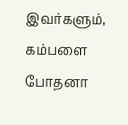இவர்களும், கம்பளை போதனா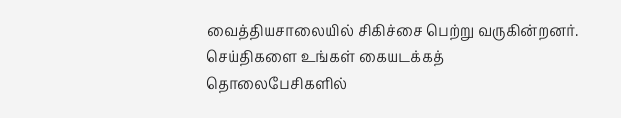வைத்தியசாலையில் சிகிச்சை பெற்று வருகின்றனர்.
செய்திகளை உங்கள் கையடக்கத் தொலைபேசிகளில்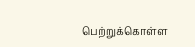பெற்றுக்கொள்ள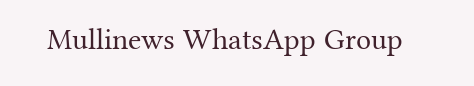Mullinews WhatsApp Group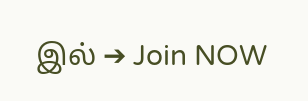இல் ➔ Join NOW